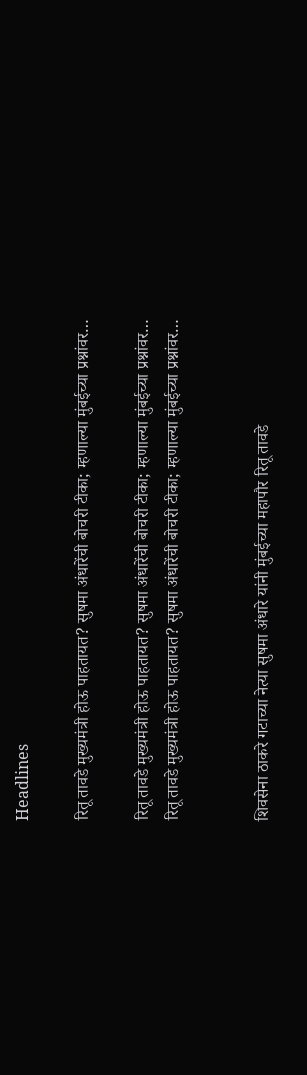Headlines

रितू तावडे मुख्यमंत्री होऊ पाहतायत? सुषमा अंधारेंची बोचरी टीका; म्हणाल्या मुंबईच्या प्रश्नांवर…

रितू तावडे मुख्यमंत्री होऊ पाहतायत? सुषमा अंधारेंची बोचरी टीका; म्हणाल्या मुंबईच्या प्रश्नांवर…
रितू तावडे मुख्यमंत्री होऊ पाहतायत? सुषमा अंधारेंची बोचरी टीका; म्हणाल्या मुंबईच्या प्रश्नांवर…


शिवसेना ठाकरे गटाच्या नेत्या सुषमा अंधारे यांनी मुंबईच्या महापौर रितू तावडे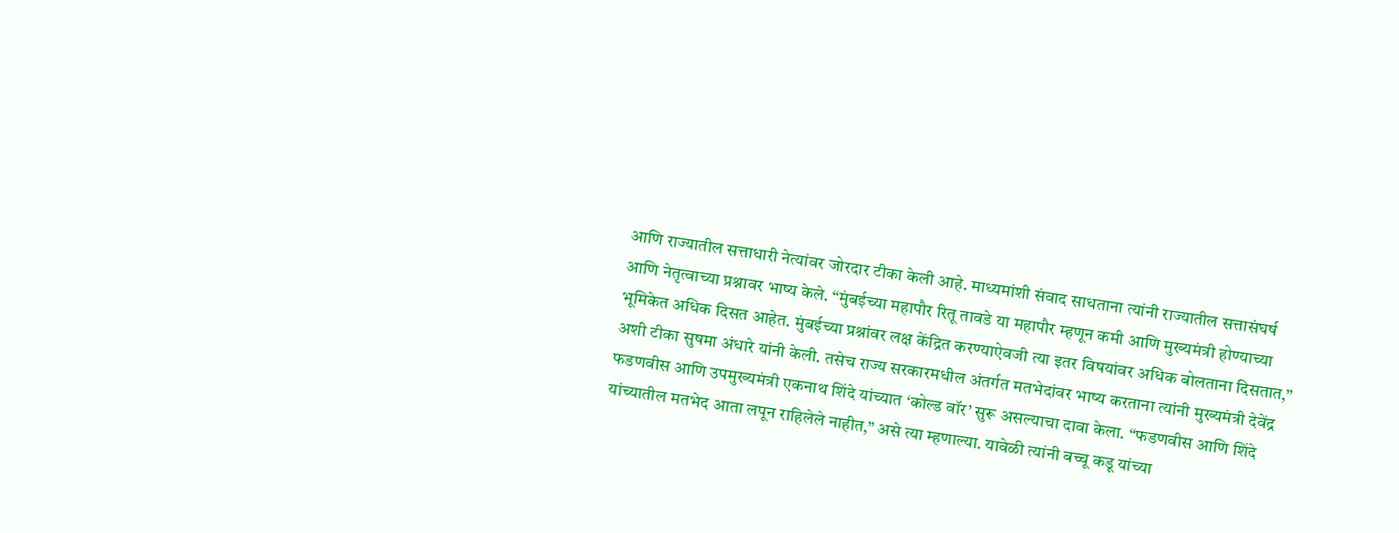आणि राज्यातील सत्ताधारी नेत्यांवर जोरदार टीका केली आहे. माध्यमांशी संवाद साधताना त्यांनी राज्यातील सत्तासंघर्ष आणि नेतृत्वाच्या प्रश्नावर भाष्य केले. “मुंबईच्या महापौर रितू तावडे या महापौर म्हणून कमी आणि मुख्यमंत्री होण्याच्या भूमिकेत अधिक दिसत आहेत. मुंबईच्या प्रश्नांवर लक्ष केंद्रित करण्याऐवजी त्या इतर विषयांवर अधिक बोलताना दिसतात,” अशी टीका सुषमा अंधारे यांनी केली. तसेच राज्य सरकारमधील अंतर्गत मतभेदांवर भाष्य करताना त्यांनी मुख्यमंत्री देवेंद्र फडणवीस आणि उपमुख्यमंत्री एकनाथ शिंदे यांच्यात ‘कोल्ड वॉर’ सुरू असल्याचा दावा केला. “फडणवीस आणि शिंदे यांच्यातील मतभेद आता लपून राहिलेले नाहीत,” असे त्या म्हणाल्या. यावेळी त्यांनी बच्चू कडू यांच्या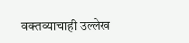वक्तव्याचाही उल्लेख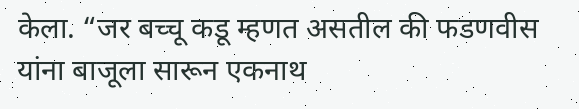केला. “जर बच्चू कडू म्हणत असतील की फडणवीस यांना बाजूला सारून एकनाथ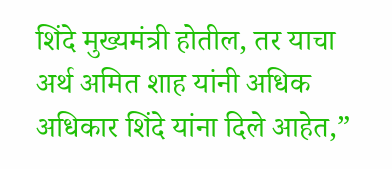शिंदे मुख्यमंत्री होतील, तर याचा अर्थ अमित शाह यांनी अधिक अधिकार शिंदे यांना दिले आहेत,”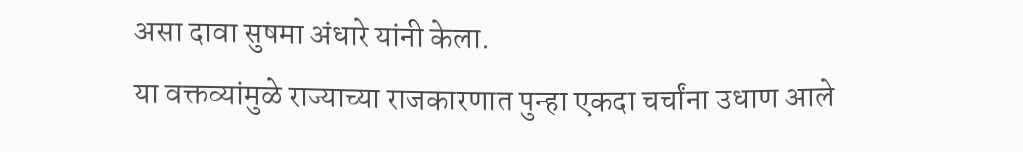असा दावा सुषमा अंधारे यांनी केला.
या वक्तव्यांमुळे राज्याच्या राजकारणात पुन्हा एकदा चर्चांना उधाण आले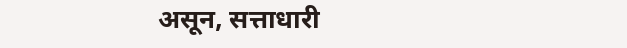असून, सत्ताधारी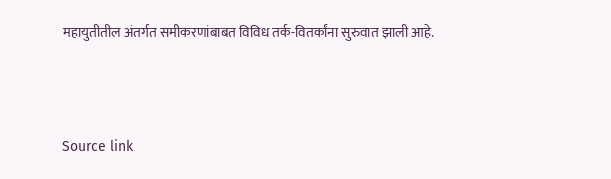महायुतीतील अंतर्गत समीकरणांबाबत विविध तर्क-वितर्कांना सुरुवात झाली आहे.





Source link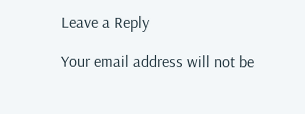Leave a Reply

Your email address will not be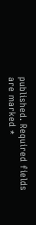published. Required fields are marked *